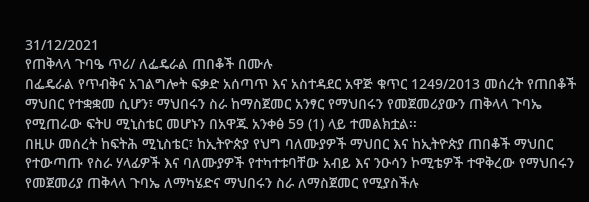31/12/2021
የጠቅላላ ጉባዔ ጥሪ/ ለፌዴራል ጠበቆች በሙሉ
በፌዴራል የጥብቅና አገልግሎት ፍቃድ አሰጣጥ እና አስተዳደር አዋጅ ቁጥር 1249/2013 መሰረት የጠበቆች ማህበር የተቋቋመ ሲሆን፣ ማህበሩን ስራ ከማስጀመር አንፃር የማህበሩን የመጀመሪያውን ጠቅላላ ጉባኤ የሚጠራው ፍትሀ ሚኒስቴር መሆኑን በአዋጁ አንቀፅ 59 (1) ላይ ተመልክቷል፡፡
በዚሁ መሰረት ከፍትሕ ሚኒስቴር፣ ከኢትዮጵያ የህግ ባለሙያዎች ማህበር እና ከኢትዮጵያ ጠበቆች ማህበር የተውጣጡ የስራ ሃላፊዎች እና ባለሙያዎች የተካተቱባቸው አብይ እና ንዑሳን ኮሚቴዎች ተዋቅረው የማህበሩን የመጀመሪያ ጠቅላላ ጉባኤ ለማካሄድና ማህበሩን ስራ ለማስጀመር የሚያስችሉ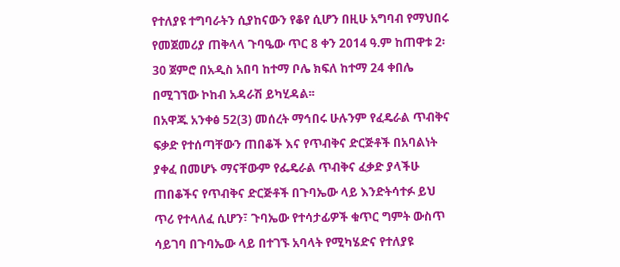የተለያዩ ተግባራትን ሲያከናውን የቆየ ሲሆን በዚሁ አግባብ የማህበሩ የመጀመሪያ ጠቅላላ ጉባዔው ጥር 8 ቀን 2014 ዓ.ም ከጠዋቱ 2፡30 ጀምሮ በአዲስ አበባ ከተማ ቦሌ ክፍለ ከተማ 24 ቀበሌ በሚገኘው ኮከብ አዳራሽ ይካሂዳል፡፡
በአዋጁ አንቀፅ 52(3) መሰረት ማኅበሩ ሁሉንም የፈዴራል ጥብቅና ፍቃድ የተሰጣቸውን ጠበቆች እና የጥብቅና ድርጅቶች በአባልነት ያቀፈ በመሆኑ ማናቸውም የፌዴራል ጥብቅና ፈቃድ ያላችሁ ጠበቆችና የጥብቅና ድርጅቶች በጉባኤው ላይ እንድትሳተፉ ይህ ጥሪ የተላለፈ ሲሆን፣ ጉባኤው የተሳታፊዎች ቁጥር ግምት ውስጥ ሳይገባ በጉባኤው ላይ በተገኙ አባላት የሚካሄድና የተለያዩ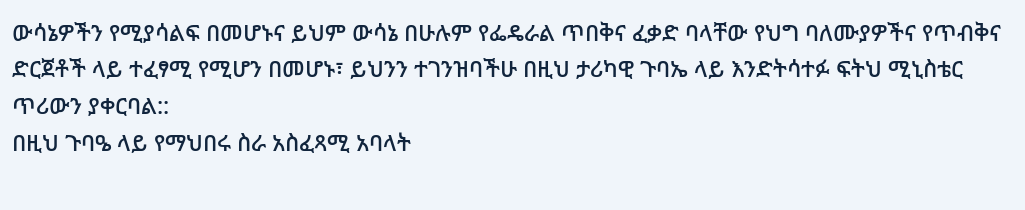ውሳኔዎችን የሚያሳልፍ በመሆኑና ይህም ውሳኔ በሁሉም የፌዴራል ጥበቅና ፈቃድ ባላቸው የህግ ባለሙያዎችና የጥብቅና ድርጀቶች ላይ ተፈፃሚ የሚሆን በመሆኑ፣ ይህንን ተገንዝባችሁ በዚህ ታሪካዊ ጉባኤ ላይ እንድትሳተፉ ፍትህ ሚኒስቴር ጥሪውን ያቀርባል::
በዚህ ጉባዔ ላይ የማህበሩ ስራ አስፈጻሚ አባላት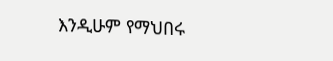እንዲሁም የማህበሩ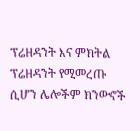ፕሬዘዳንት እና ምክትል ፕሬዘዳንት የሚመረጡ ሲሆን ሌሎችም ክንውኖች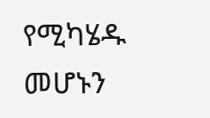የሚካሄዱ መሆኑን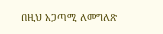በዚህ አጋጣሚ ለመግለጽ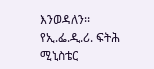እንወዳለን፡፡
የኢ.ፌ.ዲ.ሪ. ፍትሕ ሚኒስቴር